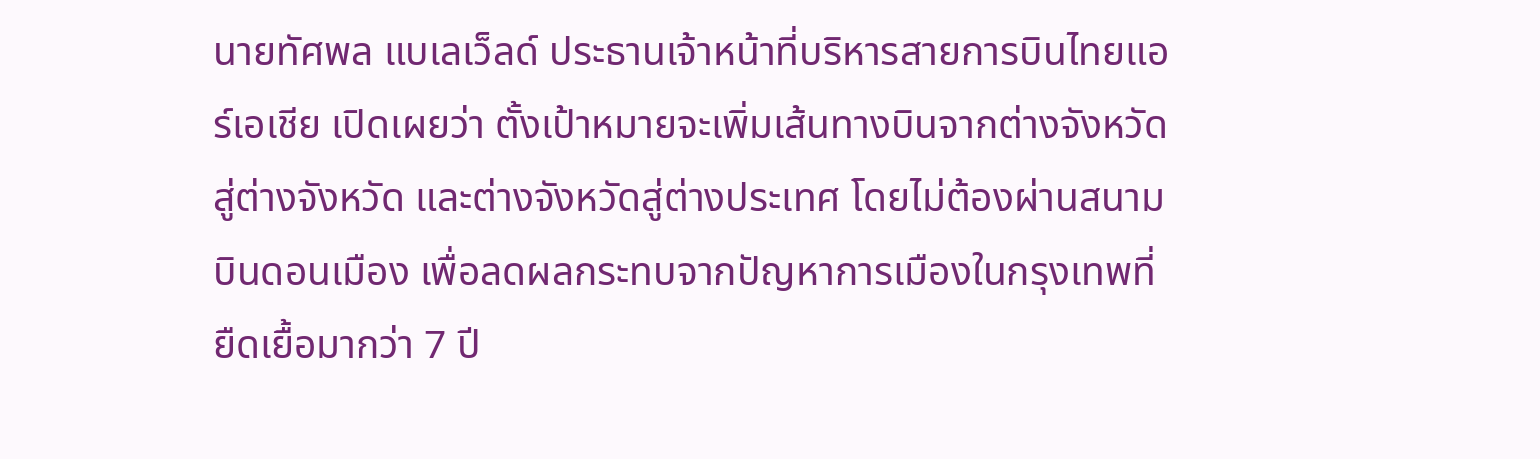นายทัศพล แบเลเว็ลด์ ประธานเจ้าหน้าที่บริหารสายการบินไทยแอร์เอเชีย เปิดเผยว่า ตั้งเป้าหมายจะเพิ่มเส้นทางบินจากต่างจังหวัดสู่ต่างจังหวัด และต่างจังหวัดสู่ต่างประเทศ โดยไม่ต้องผ่านสนามบินดอนเมือง เพื่อลดผลกระทบจากปัญหาการเมืองในกรุงเทพที่ยืดเยื้อมากว่า 7 ปี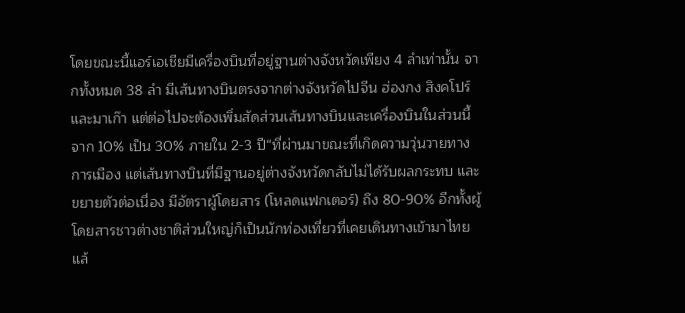โดยขณะนี้แอร์เอเชียมีเครื่องบินที่อยู่ฐานต่างจังหวัดเพียง 4 ลำเท่านั้น จากทั้งหมด 38 ลำ มีเส้นทางบินตรงจากต่างจังหวัดไปจีน ฮ่องกง สิงคโปร์ และมาเก๊า แต่ต่อไปจะต้องเพิ่มสัดส่วนเส้นทางบินและเครื่องบินในส่วนนี้จาก 10% เป็น 30% ภายใน 2-3 ปี“ที่ผ่านมาขณะที่เกิดความวุ่นวายทางการเมือง แต่เส้นทางบินที่มีฐานอยู่ต่างจังหวัดกลับไม่ได้รับผลกระทบ และขยายตัวต่อเนื่อง มีอัตราผู้โดยสาร (โหลดแฟกเตอร์) ถึง 80-90% อีกทั้งผู้โดยสารชาวต่างชาติส่วนใหญ่ก็เป็นนักท่องเที่ยวที่เคยเดินทางเข้ามาไทยแล้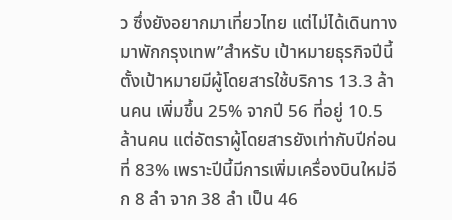ว ซึ่งยังอยากมาเที่ยวไทย แต่ไม่ได้เดินทางมาพักกรุงเทพ”สำหรับ เป้าหมายธุรกิจปีนี้ ตั้งเป้าหมายมีผู้โดยสารใช้บริการ 13.3 ล้านคน เพิ่มขึ้น 25% จากปี 56 ที่อยู่ 10.5 ล้านคน แต่อัตราผู้โดยสารยังเท่ากับปีก่อนที่ 83% เพราะปีนี้มีการเพิ่มเครื่องบินใหม่อีก 8 ลำ จาก 38 ลำ เป็น 46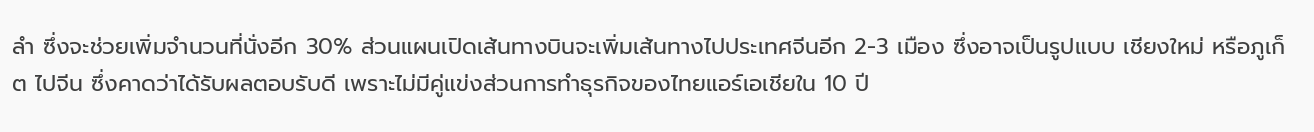ลำ ซึ่งจะช่วยเพิ่มจำนวนที่นั่งอีก 30% ส่วนแผนเปิดเส้นทางบินจะเพิ่มเส้นทางไปประเทศจีนอีก 2-3 เมือง ซึ่งอาจเป็นรูปแบบ เชียงใหม่ หรือภูเก็ต ไปจีน ซึ่งคาดว่าได้รับผลตอบรับดี เพราะไม่มีคู่แข่งส่วนการทำธุรกิจของไทยแอร์เอเชียใน 10 ปี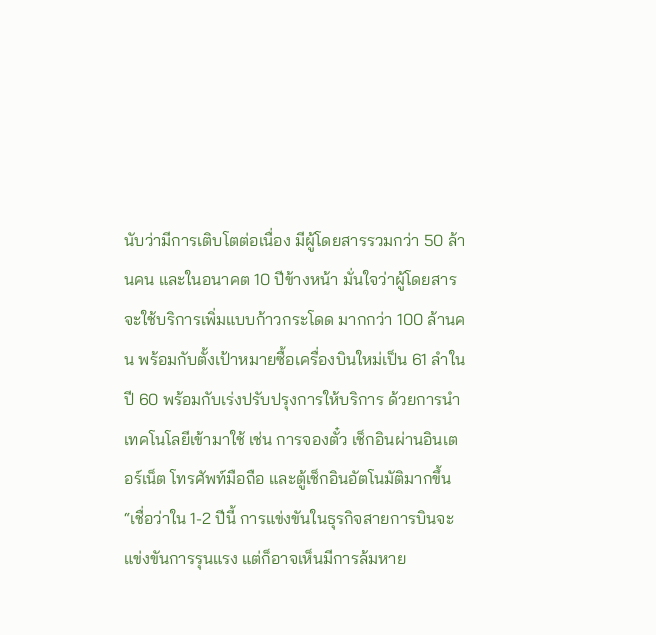นับว่ามีการเติบโตต่อเนื่อง มีผู้โดยสารรวมกว่า 50 ล้านคน และในอนาคต 10 ปีข้างหน้า มั่นใจว่าผู้โดยสารจะใช้บริการเพิ่มแบบก้าวกระโดด มากกว่า 100 ล้านคน พร้อมกับตั้งเป้าหมายซื้อเครื่องบินใหม่เป็น 61 ลำในปี 60 พร้อมกับเร่งปรับปรุงการให้บริการ ด้วยการนำเทคโนโลยีเข้ามาใช้ เช่น การจองตั๋ว เช็กอินผ่านอินเตอร์เน็ต โทรศัพท์มือถือ และตู้เช็กอินอัตโนมัติมากขึ้น“เชื่อว่าใน 1-2 ปีนี้ การแข่งขันในธุรกิจสายการบินจะแข่งขันการรุนแรง แต่ก็อาจเห็นมีการล้มหาย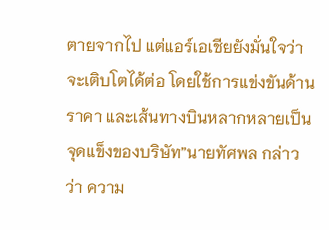ตายจากไป แต่แอร์เอเชียยังมั่นใจว่าจะเติบโตได้ต่อ โดยใช้การแข่งขันด้านราคา และเส้นทางบินหลากหลายเป็นจุดแข็งของบริษัท”นายทัศพล กล่าวว่า ความ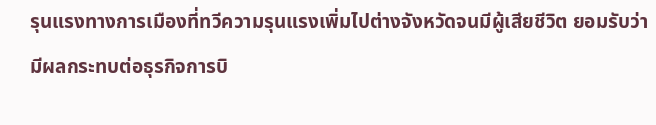รุนแรงทางการเมืองที่ทวีความรุนแรงเพิ่มไปต่างจังหวัดจนมีผู้เสียชีวิต ยอมรับว่ามีผลกระทบต่อธุรกิจการบิ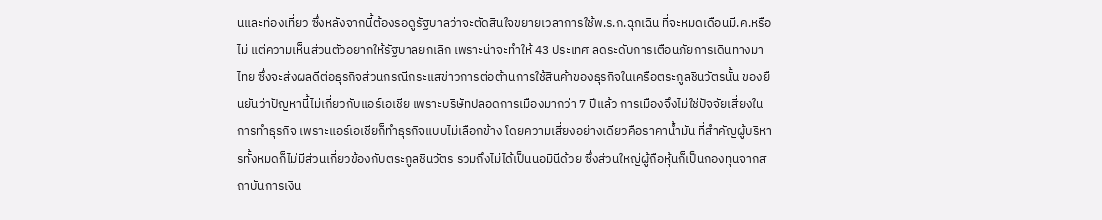นและท่องเที่ยว ซึ่งหลังจากนี้ต้องรอดูรัฐบาลว่าจะตัดสินใจขยายเวลาการใช้พ.ร.ก.ฉุกเฉิน ที่จะหมดเดือนมี.ค.หรือไม่ แต่ความเห็นส่วนตัวอยากให้รัฐบาลยกเลิก เพราะน่าจะทำให้ 43 ประเทศ ลดระดับการเตือนภัยการเดินทางมาไทย ซึ่งจะส่งผลดีต่อธุรกิจส่วนกรณีกระแสข่าวการต่อต้านการใช้สินค้าของธุรกิจในเครือตระกูลชินวัตรนั้น ของยืนยันว่าปัญหานี้ไม่เกี่ยวกับแอร์เอเชีย เพราะบริษัทปลอดการเมืองมากว่า 7 ปีแล้ว การเมืองจึงไม่ใช่ปัจจัยเสี่ยงในการทำธุรกิจ เพราะแอร์เอเชียก็ทำธุรกิจแบบไม่เลือกข้าง โดยความเสี่ยงอย่างเดียวคือราคาน้ำมัน ที่สำคัญผู้บริหารทั้งหมดก็ไม่มีส่วนเกี่ยวข้องกับตระกูลชินวัตร รวมถึงไม่ได้เป็นนอมินีด้วย ซึ่งส่วนใหญ่ผู้ถือหุ้นก็เป็นกองทุนจากสถาบันการเงิน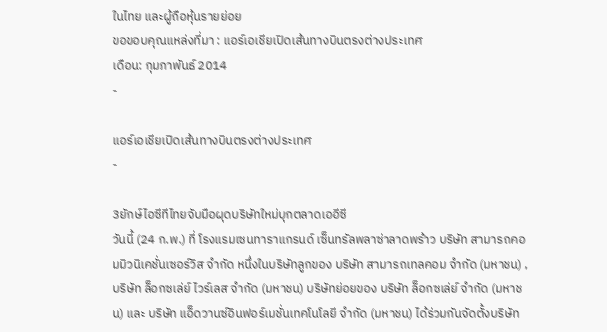ในไทย และผู้ถือหุ้นรายย่อย
ขอขอบคุณแหล่งที่มา : แอร์เอเชียเปิดเส้นทางบินตรงต่างประเทศ
เดือน: กุมภาพันธ์ 2014
-

แอร์เอเชียเปิดเส้นทางบินตรงต่างประเทศ
-

3ยักษ์ไอซีทีไทยจับมือผุดบริษัทใหม่บุกตลาดเออีซี
วันนี้ (24 ก.พ.) ที่ โรงแรมเซนทาราแกรนด์ เซ็นทรัลพลาซ่าลาดพร้าว บริษัท สามารถคอมมิวนิเคชั่นเซอร์วิส จำกัด หนึ่งในบริษัทลูกของ บริษัท สามารถเทลคอม จำกัด (มหาชน) , บริษัท ล็อกซเล่ย์ ไวร์เลส จำกัด (มหาชน) บริษัทย่อยของ บริษัท ล็อกซเล่ย์ จำกัด (มหาชน) และ บริษัท แอ็ดวานซ์อินฟอร์เมชั่นเทคโนโลยี จำกัด (มหาชน) ได้ร่วมกันจัดตั้งบริษัท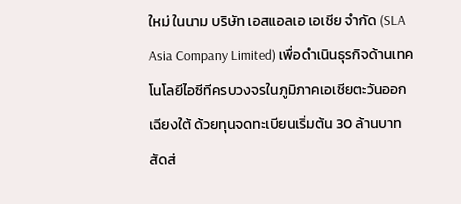ใหม่ ในนาม บริษัท เอสแอลเอ เอเชีย จำกัด (SLA Asia Company Limited) เพื่อดำเนินธุรกิจด้านเทคโนโลยีไอซีทีครบวงจรในภูมิภาคเอเชียตะวันออกเฉียงใต้ ด้วยทุนจดทะเบียนเริ่มต้น 30 ล้านบาท สัดส่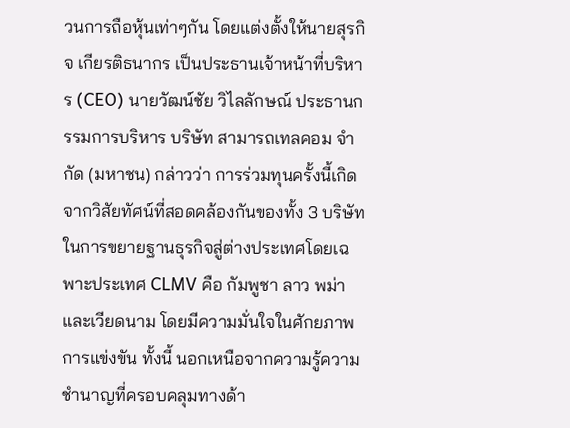วนการถือหุ้นเท่าๆกัน โดยแต่งตั้งให้นายสุรกิจ เกียรติธนากร เป็นประธานเจ้าหน้าที่บริหาร (CEO) นายวัฒน์ชัย วิไลลักษณ์ ประธานกรรมการบริหาร บริษัท สามารถเทลคอม จำกัด (มหาชน) กล่าวว่า การร่วมทุนครั้งนี้เกิดจากวิสัยทัศน์ที่สอดคล้องกันของทั้ง 3 บริษัทในการขยายฐานธุรกิจสู่ต่างประเทศโดยเฉพาะประเทศ CLMV คือ กัมพูชา ลาว พม่า และเวียดนาม โดยมีความมั่นใจในศักยภาพการแข่งขัน ทั้งนี้ นอกเหนือจากความรู้ความชำนาญที่ครอบคลุมทางด้า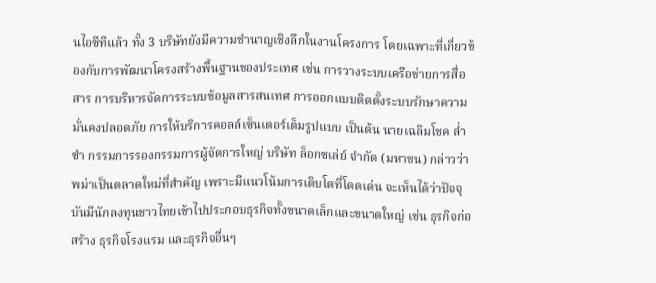นไอซีทีแล้ว ทั้ง 3 บริษัทยังมีความชำนาญเชิงลึกในงานโครงการ โดยเฉพาะที่เกี่ยวข้องกับการพัฒนาโครงสร้างพื้นฐานของประเทศ เช่น การวางระบบเครือข่ายการสื่อสาร การบริหารจัดการระบบข้อมูลสารสนเทศ การออกแบบติดตั้งระบบรักษาความมั่นคงปลอดภัย การให้บริการคอลล์เซ็นเตอร์เต็มรูปแบบ เป็นต้น นายเฉลิมโชค ล่ำซำ กรรมการรองกรรมการผู้จัดการใหญ่ บริษัท ล็อกซเล่ย์ จำกัด (มหาชน) กล่าวว่า พม่าเป็นตลาดใหม่ที่สำคัญ เพราะมีแนวโน้มการเติบโตที่โดดเด่น จะเห็นได้ว่าปัจจุบันมีนักลงทุนชาวไทยเข้าไปประกอบธุรกิจทั้งขนาดเล็กและขนาดใหญ่ เช่น ธุรกิจก่อสร้าง ธุรกิจโรงแรม และธุรกิจอื่นๆ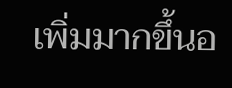เพิ่มมากขึ้นอ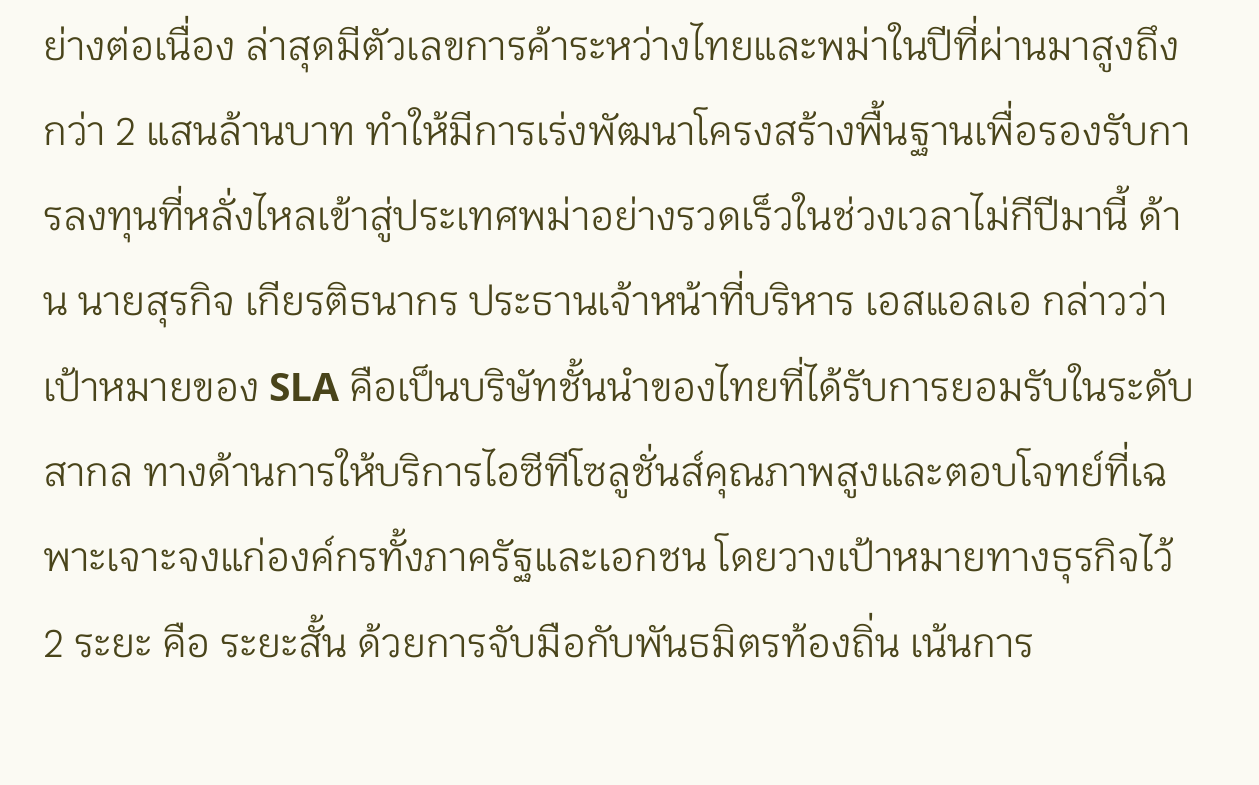ย่างต่อเนื่อง ล่าสุดมีตัวเลขการค้าระหว่างไทยและพม่าในปีที่ผ่านมาสูงถึงกว่า 2 แสนล้านบาท ทำให้มีการเร่งพัฒนาโครงสร้างพื้นฐานเพื่อรองรับการลงทุนที่หลั่งไหลเข้าสู่ประเทศพม่าอย่างรวดเร็วในช่วงเวลาไม่กีปีมานี้ ด้าน นายสุรกิจ เกียรติธนากร ประธานเจ้าหน้าที่บริหาร เอสแอลเอ กล่าวว่า เป้าหมายของ SLA คือเป็นบริษัทชั้นนำของไทยที่ได้รับการยอมรับในระดับสากล ทางด้านการให้บริการไอซีทีโซลูชั่นส์คุณภาพสูงและตอบโจทย์ที่เฉพาะเจาะจงแก่องค์กรทั้งภาครัฐและเอกชน โดยวางเป้าหมายทางธุรกิจไว้ 2 ระยะ คือ ระยะสั้น ด้วยการจับมือกับพันธมิตรท้องถิ่น เน้นการ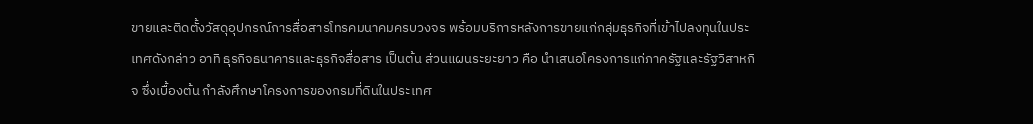ขายและติดตั้งวัสดุอุปกรณ์การสื่อสารโทรคมนาคมครบวงจร พร้อมบริการหลังการขายแก่กลุ่มธุรกิจที่เข้าไปลงทุนในประเทศดังกล่าว อาทิ ธุรกิจธนาคารและธุรกิจสื่อสาร เป็นต้น ส่วนแผนระยะยาว คือ นำเสนอโครงการแก่ภาครัฐและรัฐวิสาหกิจ ซึ่งเบื้องต้น กำลังศึกษาโครงการของกรมที่ดินในประเทศ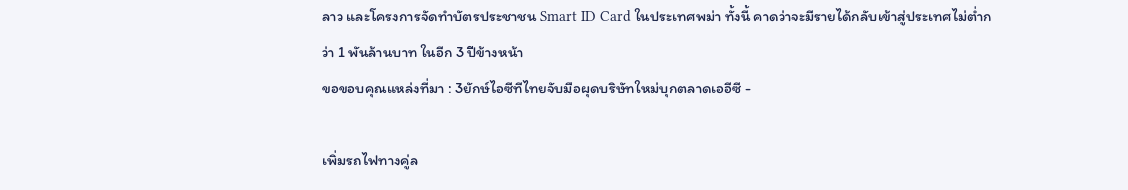ลาว และโครงการจัดทำบัตรประชาชน Smart ID Card ในประเทศพม่า ทั้งนี้ คาดว่าจะมีรายได้กลับเข้าสู่ประเทศไม่ต่ำกว่า 1 พันล้านบาท ในอีก 3 ปีข้างหน้า
ขอขอบคุณแหล่งที่มา : 3ยักษ์ไอซีทีไทยจับมือผุดบริษัทใหม่บุกตลาดเออีซี -

เพิ่มรถไฟทางคู่ล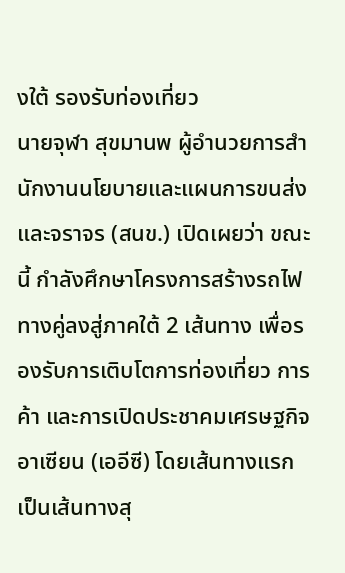งใต้ รองรับท่องเที่ยว
นายจุฬา สุขมานพ ผู้อำนวยการสำนักงานนโยบายและแผนการขนส่งและจราจร (สนข.) เปิดเผยว่า ขณะนี้ กำลังศึกษาโครงการสร้างรถไฟทางคู่ลงสู่ภาคใต้ 2 เส้นทาง เพื่อรองรับการเติบโตการท่องเที่ยว การค้า และการเปิดประชาคมเศรษฐกิจอาเซียน (เออีซี) โดยเส้นทางแรก เป็นเส้นทางสุ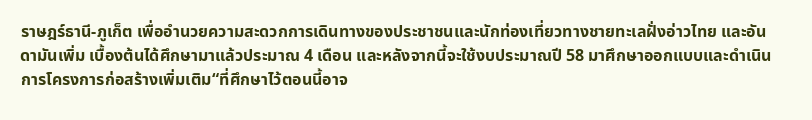ราษฎร์ธานี-ภูเก็ต เพื่ออำนวยความสะดวกการเดินทางของประชาชนและนักท่องเที่ยวทางชายทะเลฝั่งอ่าวไทย และอันดามันเพิ่ม เบื้องต้นได้ศึกษามาแล้วประมาณ 4 เดือน และหลังจากนี้จะใช้งบประมาณปี 58 มาศึกษาออกแบบและดำเนินการโครงการก่อสร้างเพิ่มเติม“ที่ศึกษาไว้ตอนนี้อาจ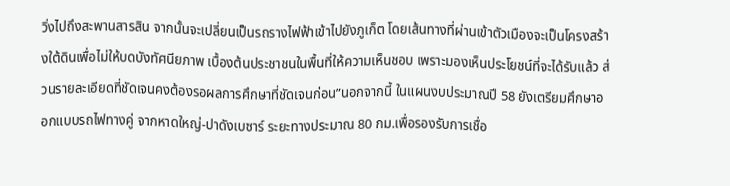วิ่งไปถึงสะพานสารสิน จากนั้นจะเปลี่ยนเป็นรถรางไฟฟ้าเข้าไปยังภูเก็ต โดยเส้นทางที่ผ่านเข้าตัวเมืองจะเป็นโครงสร้างใต้ดินเพื่อไม่ให้บดบังทัศนียภาพ เบื้องต้นประชาชนในพื้นที่ให้ความเห็นชอบ เพราะมองเห็นประโยชน์ที่จะได้รับแล้ว ส่วนรายละเอียดที่ชัดเจนคงต้องรอผลการศึกษาที่ชัดเจนก่อน”นอกจากนี้ ในแผนงบประมาณปี 58 ยังเตรียมศึกษาออกแบบรถไฟทางคู่ จากหาดใหญ่-ปาดังเบซาร์ ระยะทางประมาณ 80 กม.เพื่อรองรับการเชื่อ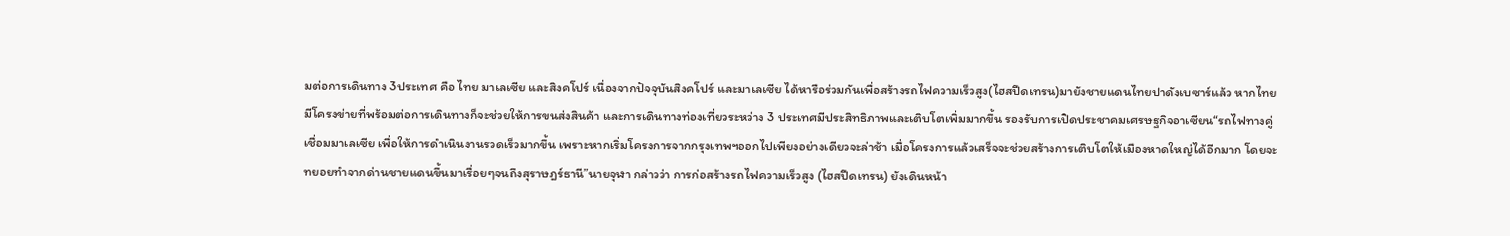มต่อการเดินทาง 3ประเทศ คือ ไทย มาเลเซีย และสิงคโปร์ เนื่องจากปัจจุบันสิงคโปร์ และมาเลเซีย ได้หารือร่วมกันเพื่อสร้างรถไฟความเร็วสูง(ไฮสปีดเทรน)มายังชายแดนไทยปาดังเบซาร์แล้ว หากไทยมีโครงข่ายที่พร้อมต่อการเดินทางก็จะช่วยให้การขนส่งสินค้า และการเดินทางท่องเที่ยวระหว่าง 3 ประเทศมีประสิทธิภาพและเติบโตเพิ่มมากขึ้น รองรับการเปิดประชาคมเศรษฐกิจอาเซียน“รถไฟทางคู่เชื่อมมาเลเซีย เพื่อให้การดำเนินงานรวดเร็วมากขึ้น เพราะหากเริ่มโครงการจากกรุงเทพฯออกไปเพียงอย่างเดียวจะล่าช้า เมื่อโครงการแล้วเสร็จจะช่วยสร้างการเติบโตให้เมืองหาดใหญ่ได้อีกมาก โดยจะทยอยทำจากด่านชายแดนขึ้นมาเรื่อยๆจนถึงสุราษฎร์ธานี”นายจุฬา กล่าวว่า การก่อสร้างรถไฟความเร็วสูง (ไฮสปีดเทรน) ยังเดินหน้า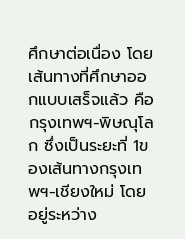ศึกษาต่อเนื่อง โดยเส้นทางที่ศึกษาออกแบบเสร็จแล้ว คือ กรุงเทพฯ-พิษณุโลก ซึ่งเป็นระยะที่ 1ของเส้นทางกรุงเทพฯ-เชียงใหม่ โดยอยู่ระหว่าง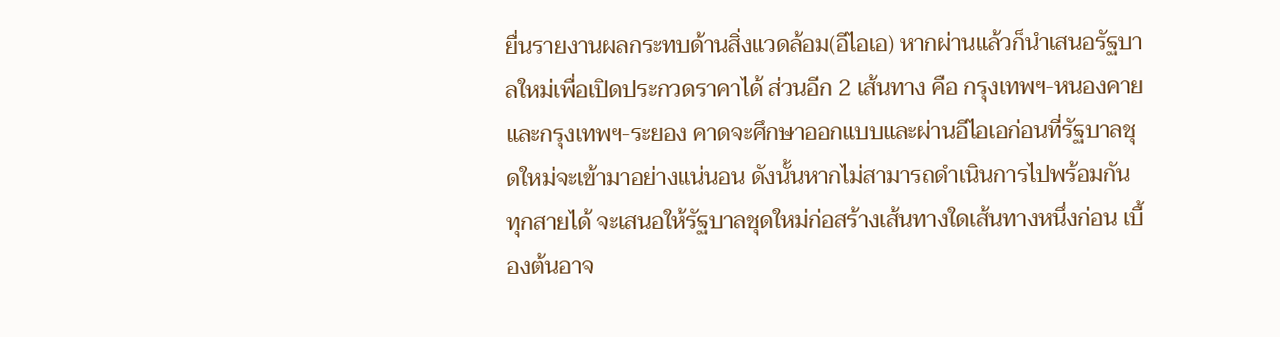ยื่นรายงานผลกระทบด้านสิ่งแวดล้อม(อีไอเอ) หากผ่านแล้วก็นำเสนอรัฐบาลใหม่เพื่อเปิดประกวดราคาได้ ส่วนอีก 2 เส้นทาง คือ กรุงเทพฯ-หนองคาย และกรุงเทพฯ-ระยอง คาดจะศึกษาออกแบบและผ่านอีไอเอก่อนที่รัฐบาลชุดใหม่จะเข้ามาอย่างแน่นอน ดังนั้นหากไม่สามารถดำเนินการไปพร้อมกันทุกสายได้ จะเสนอให้รัฐบาลชุดใหม่ก่อสร้างเส้นทางใดเส้นทางหนึ่งก่อน เบื้องต้นอาจ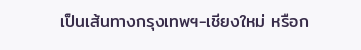เป็นเส้นทางกรุงเทพฯ-เชียงใหม่ หรือก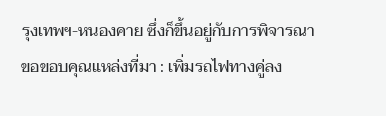รุงเทพฯ-หนองคาย ซึ่งก็ขึ้นอยู่กับการพิจารณา
ขอขอบคุณแหล่งที่มา : เพิ่มรถไฟทางคู่ลง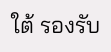ใต้ รองรับ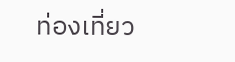ท่องเที่ยว